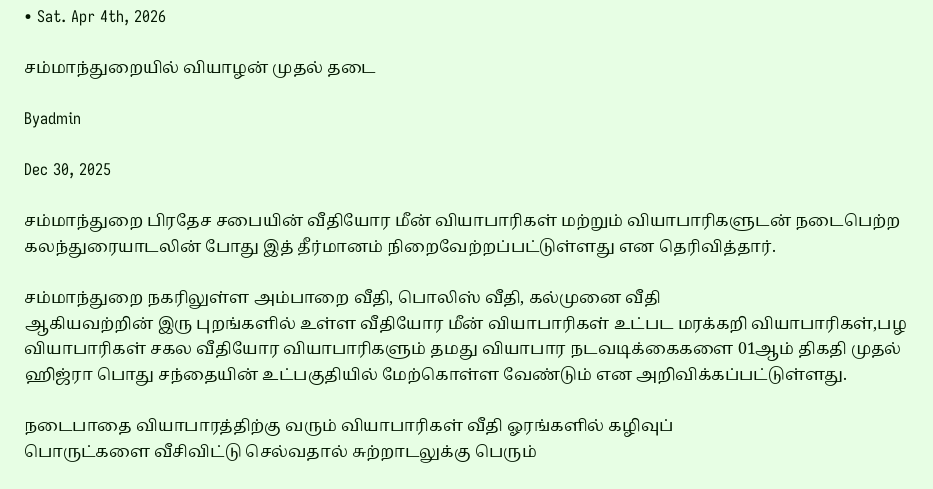• Sat. Apr 4th, 2026

சம்மாந்துறையில் வியாழன் முதல் தடை

Byadmin

Dec 30, 2025

சம்மாந்துறை பிரதேச சபையின் வீதியோர மீன் வியாபாரிகள் மற்றும் வியாபாரிகளுடன் நடைபெற்ற கலந்துரையாடலின் போது இத் தீர்மானம் நிறைவேற்றப்பட்டுள்ளது என தெரிவித்தார்.

சம்மாந்துறை நகரிலுள்ள அம்பாறை வீதி, பொலிஸ் வீதி, கல்முனை வீதி
ஆகியவற்றின் இரு புறங்களில் உள்ள வீதியோர மீன் வியாபாரிகள் உட்பட மரக்கறி வியாபாரிகள்,பழ வியாபாரிகள் சகல வீதியோர வியாபாரிகளும் தமது வியாபார நடவடிக்கைகளை 01ஆம் திகதி முதல் ஹிஜ்ரா பொது சந்தையின் உட்பகுதியில் மேற்கொள்ள வேண்டும் என அறிவிக்கப்பட்டுள்ளது.

நடைபாதை வியாபாரத்திற்கு வரும் வியாபாரிகள் வீதி ஓரங்களில் கழிவுப்
பொருட்களை வீசிவிட்டு செல்வதால் சுற்றாடலுக்கு பெரும்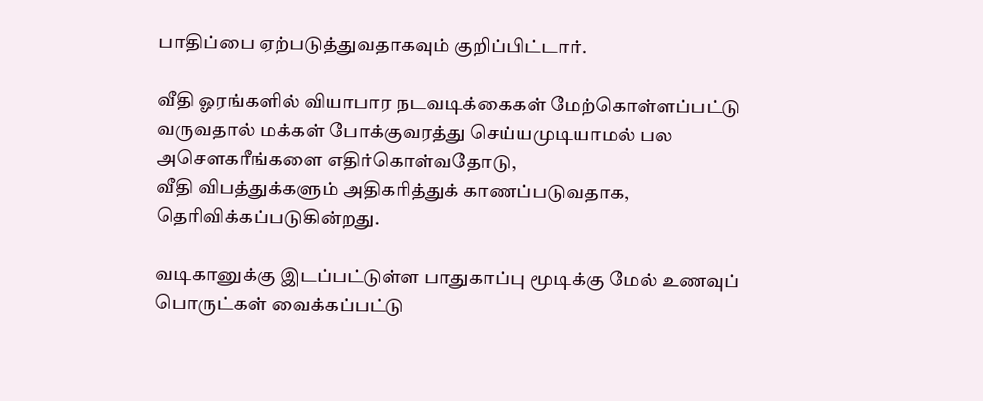பாதிப்பை ஏற்படுத்துவதாகவும் குறிப்பிட்டார்.

வீதி ஓரங்களில் வியாபார நடவடிக்கைகள் மேற்கொள்ளப்பட்டு வருவதால் மக்கள் போக்குவரத்து செய்யமுடியாமல் பல அசௌகரீங்களை எதிர்கொள்வதோடு,
வீதி விபத்துக்களும் அதிகரித்துக் காணப்படுவதாக, தெரிவிக்கப்படுகின்றது.

வடிகானுக்கு இடப்பட்டுள்ள பாதுகாப்பு மூடிக்கு மேல் உணவுப் பொருட்கள் வைக்கப்பட்டு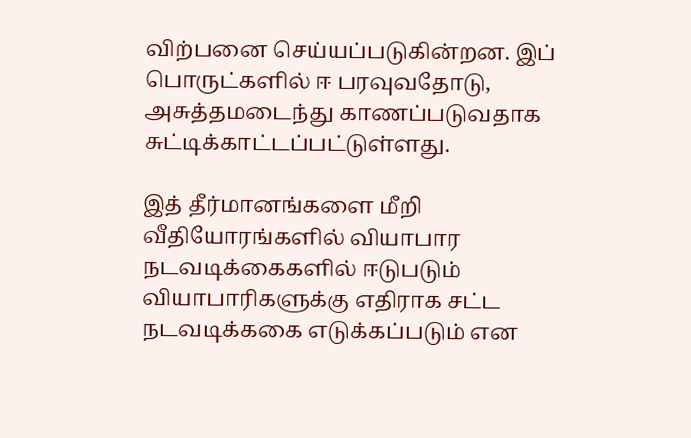விற்பனை செய்யப்படுகின்றன. இப் பொருட்களில் ஈ பரவுவதோடு, அசுத்தமடைந்து காணப்படுவதாக சுட்டிக்காட்டப்பட்டுள்ளது.

இத் தீர்மானங்களை மீறி வீதியோரங்களில் வியாபார நடவடிக்கைகளில் ஈடுபடும் வியாபாரிகளுக்கு எதிராக சட்ட நடவடிக்ககை எடுக்கப்படும் என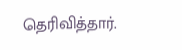தெரிவித்தார்.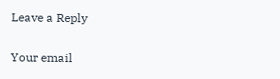Leave a Reply

Your email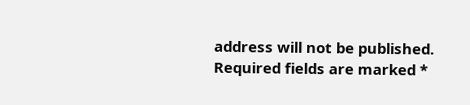address will not be published. Required fields are marked *